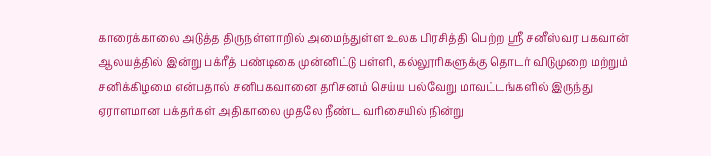காரைக்காலை அடுத்த திருநள்ளாறில் அமைந்துள்ள உலக பிரசித்தி பெற்ற ஸ்ரீ சனீஸ்வர பகவான் ஆலயத்தில் இன்று பக்ரீத் பண்டிகை முன்னிட்டு பள்ளி, கல்லூரிகளுக்கு தொடர் விடுமுறை மற்றும் சனிக்கிழமை என்பதால் சனிபகவானை தரிசனம் செய்ய பல்வேறு மாவட்டங்களில் இருந்து ஏராளமான பக்தர்கள் அதிகாலை முதலே நீண்ட வரிசையில் நின்று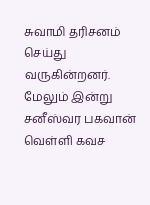சுவாமி தரிசனம் செய்து வருகின்றனர். மேலும் இன்று சனீஸ்வர பகவான் வெள்ளி கவச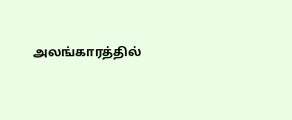அலங்காரத்தில்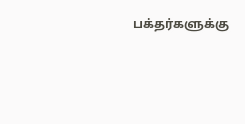பக்தர்களுக்கு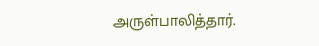அருள்பாலித்தார்.